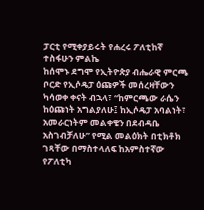ፓርቲ የሚቀያይሩት የሐረሩ ፖለቲከኛ ተስፋሁን ምልኬ
ከሰሞኑ ደግሞ የኢትዮጵያ ብሔራዊ ምርጫ ቦርድ የኢሶዴፓ ዕጩዎች መሰረዛቸውን ካሳወቀ ቀናት ብኋላ፣ “ከምርጫው ራሴን ከዕጩነት አግልያለሁ፤ ከኢሶዴፓ አባልነት፣ አመራርነትም መልቀቄን በደብዳቤ አስገብቻለሁ” የሚል መልዕክት በቲክቶክ ገጻቸው በማስተላለፍ ከአምስተኛው የፖለቲካ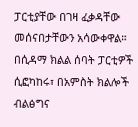ፓርቲያቸው በገዛ ፈቃዳቸው መሰናበታቸውን አሳውቀዋል።
በሲዳማ ክልል ሰባት ፓርቲዎች ሲፎካከሩ፣ በአምስት ክልሎች ብልፅግና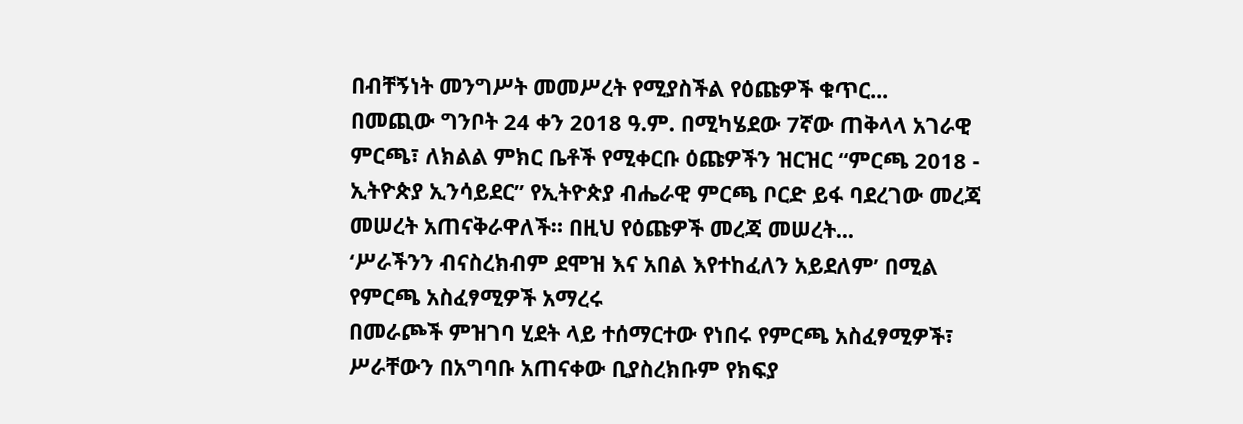በብቸኝነት መንግሥት መመሥረት የሚያስችል የዕጩዎች ቁጥር...
በመጪው ግንቦት 24 ቀን 2018 ዓ.ም. በሚካሄደው 7ኛው ጠቅላላ አገራዊ ምርጫ፣ ለክልል ምክር ቤቶች የሚቀርቡ ዕጩዎችን ዝርዝር “ምርጫ 2018 - ኢትዮጵያ ኢንሳይደር” የኢትዮጵያ ብሔራዊ ምርጫ ቦርድ ይፋ ባደረገው መረጃ መሠረት አጠናቅራዋለች። በዚህ የዕጩዎች መረጃ መሠረት...
‘ሥራችንን ብናስረክብም ደሞዝ እና አበል እየተከፈለን አይደለም’ በሚል የምርጫ አስፈፃሚዎች አማረሩ
በመራጮች ምዝገባ ሂደት ላይ ተሰማርተው የነበሩ የምርጫ አስፈፃሚዎች፣ ሥራቸውን በአግባቡ አጠናቀው ቢያስረክቡም የክፍያ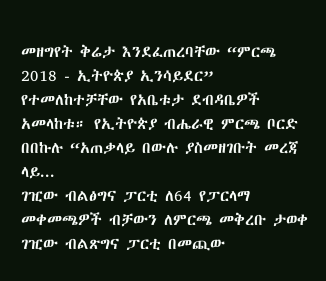መዘግየት ቅሬታ እንደፈጠረባቸው “ምርጫ 2018 - ኢትዮጵያ ኢንሳይደር” የተመለከተቻቸው የአቤቱታ ደብዳቤዎች አመላከቱ። የኢትዮጵያ ብሔራዊ ምርጫ ቦርድ በበኩሉ “አጠቃላይ በውሉ ያስመዘገቡት መረጃ ላይ...
ገዢው ብልፅግና ፓርቲ ለ64 የፓርላማ መቀመጫዎች ብቻውን ለምርጫ መቅረቡ ታወቀ
ገዢው ብልጽግና ፓርቲ በመጪው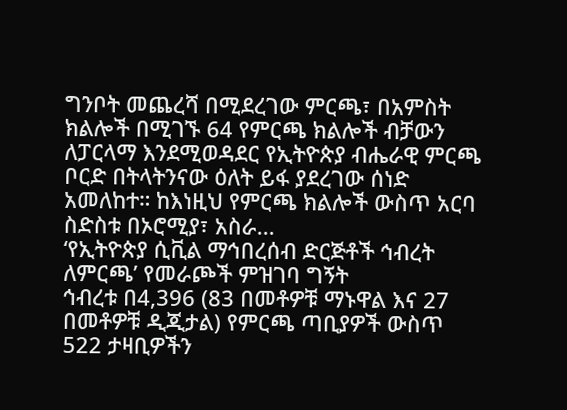ግንቦት መጨረሻ በሚደረገው ምርጫ፣ በአምስት ክልሎች በሚገኙ 64 የምርጫ ክልሎች ብቻውን ለፓርላማ እንደሚወዳደር የኢትዮጵያ ብሔራዊ ምርጫ ቦርድ በትላትንናው ዕለት ይፋ ያደረገው ሰነድ አመለከተ። ከእነዚህ የምርጫ ክልሎች ውስጥ አርባ ስድስቱ በኦሮሚያ፣ አስራ...
‘የኢትዮጵያ ሲቪል ማኅበረሰብ ድርጅቶች ኅብረት ለምርጫ’ የመራጮች ምዝገባ ግኝት
ኅብረቱ በ4,396 (83 በመቶዎቹ ማኑዋል እና 27 በመቶዎቹ ዲጂታል) የምርጫ ጣቢያዎች ውስጥ 522 ታዛቢዎችን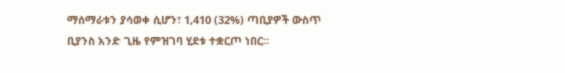ማሰማራቱን ያሳወቀ ሲሆን፣ 1,410 (32%) ጣቢያዎች ውስጥ ቢያንስ አንድ ጊዜ የምዝገባ ሂደቱ ተቋርጦ ነበር።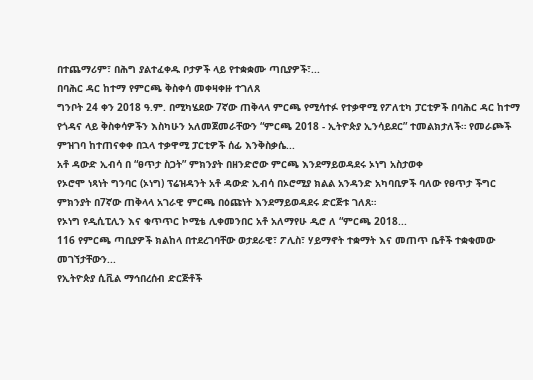በተጨማሪም፣ በሕግ ያልተፈቀዱ ቦታዎች ላይ የተቋቋሙ ጣቢያዎች፣...
በባሕር ዳር ከተማ የምርጫ ቅስቀሳ መቀዛቀዙ ተገለጸ
ግንቦት 24 ቀን 2018 ዓ.ም. በሚካሄደው 7ኛው ጠቅላላ ምርጫ የሚሳተፉ የተቃዋሚ የፖለቲካ ፓርቲዎች በባሕር ዳር ከተማ የጎዳና ላይ ቅስቀሳዎችን እስካሁን አለመጀመራቸውን “ምርጫ 2018 - ኢትዮጵያ ኢንሳይደር” ተመልክታለች። የመራጮች ምዝገባ ከተጠናቀቀ በኋላ ተቃዋሚ ፓርቲዎች ሰፊ እንቅስቃሴ...
አቶ ዳውድ ኢብሳ በ “ፀጥታ ስጋት” ምክንያት በዘንድሮው ምርጫ እንደማይወዳደሩ ኦነግ አስታወቀ
የኦሮሞ ነጻነት ግንባር (ኦነግ) ፕሬዝዳንት አቶ ዳውድ ኢብሳ በኦሮሚያ ክልል አንዳንድ አካባቢዎች ባለው የፀጥታ ችግር ምክንያት በ7ኛው ጠቅላላ አገራዊ ምርጫ በዕጩነት እንደማይወዳደሩ ድርጅቱ ገለጸ።
የኦነግ የዲሲፒሊን እና ቁጥጥር ኮሚቴ ሊቀመንበር አቶ አለማየሁ ዲሮ ለ “ምርጫ 2018...
116 የምርጫ ጣቢያዎች ክልከላ በተደረገባቸው ወታደራዊ፣ ፖሊስ፣ ሃይማኖት ተቋማት እና መጠጥ ቤቶች ተቋቁመው መገኘታቸውን...
የኢትዮጵያ ሲቪል ማኅበረሰብ ድርጅቶች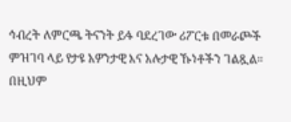ኅብረት ለምርጫ ትናንት ይፋ ባደረገው ሪፖርቱ በመራጮች ምዝገባ ላይ የታዩ አዎንታዊ እና አሉታዊ ኹነቶችን ገልጿል።
በዚህም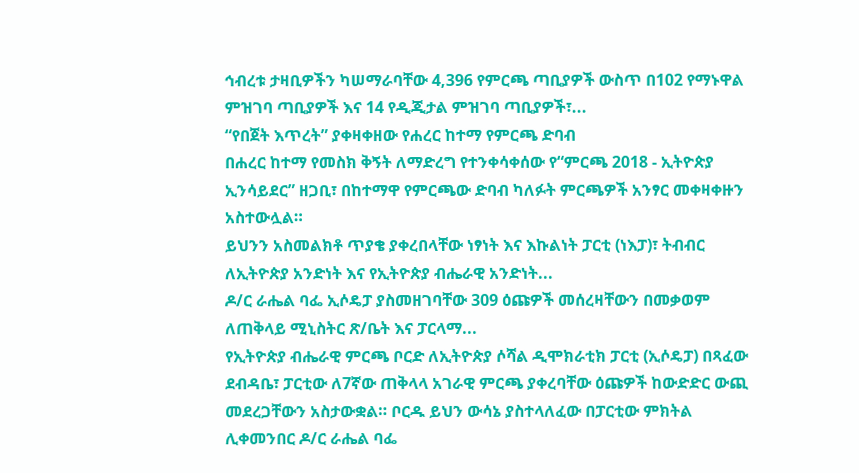ኅብረቱ ታዛቢዎችን ካሠማራባቸው 4,396 የምርጫ ጣቢያዎች ውስጥ በ102 የማኑዋል ምዝገባ ጣቢያዎች እና 14 የዲጂታል ምዝገባ ጣቢያዎች፣...
“የበጀት እጥረት” ያቀዛቀዘው የሐረር ከተማ የምርጫ ድባብ
በሐረር ከተማ የመስክ ቅኝት ለማድረግ የተንቀሳቀሰው የ“ምርጫ 2018 - ኢትዮጵያ ኢንሳይደር” ዘጋቢ፣ በከተማዋ የምርጫው ድባብ ካለፉት ምርጫዎች አንፃር መቀዛቀዙን አስተውሏል።
ይህንን አስመልክቶ ጥያቄ ያቀረበላቸው ነፃነት እና እኩልነት ፓርቲ (ነእፓ)፣ ትብብር ለኢትዮጵያ አንድነት እና የኢትዮጵያ ብሔራዊ አንድነት...
ዶ/ር ራሔል ባፌ ኢሶዴፓ ያስመዘገባቸው 309 ዕጩዎች መሰረዛቸውን በመቃወም ለጠቅላይ ሚኒስትር ጽ/ቤት እና ፓርላማ...
የኢትዮጵያ ብሔራዊ ምርጫ ቦርድ ለኢትዮጵያ ሶሻል ዲሞክራቲክ ፓርቲ (ኢሶዴፓ) በጻፈው ደብዳቤ፣ ፓርቲው ለ7ኛው ጠቅላላ አገራዊ ምርጫ ያቀረባቸው ዕጩዎች ከውድድር ውጪ መደረጋቸውን አስታውቋል። ቦርዱ ይህን ውሳኔ ያስተላለፈው በፓርቲው ምክትል ሊቀመንበር ዶ/ር ራሔል ባፌ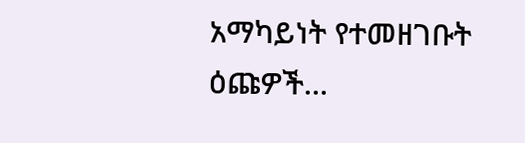አማካይነት የተመዘገቡት ዕጩዎች...